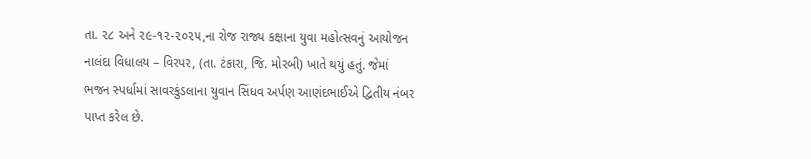તા. ૨૮ અને ૨૯-૧૨-૨૦૨૫,ના રોજ રાજ્ય કક્ષાના યુવા મહોત્સવનું આયોજન નાલંદા વિધાલય – વિરપર, (તા. ટંકારા, જિ. મોરબી) ખાતે થયું હતું. જેમાં ભજન સ્પર્ધામાં સાવરકુંડલાના યુવાન સિંધવ અર્પણ આણંદભાઈએ દ્વિતીય નંબર પાપ્ત કરેલ છે.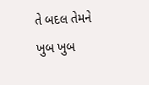તે બદલ તેમને ખુબ ખુબ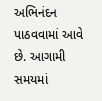અભિનંદન પાઠવવામાં આવે છે. આગામી સમયમાં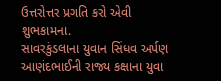ઉત્તરોત્તર પ્રગતિ કરો એવી શુભકામના.
સાવરકુંડલાના યુવાન સિંધવ અર્પણ આણંદભાઈની રાજ્ય કક્ષાના યુવા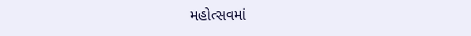મહોત્સવમાં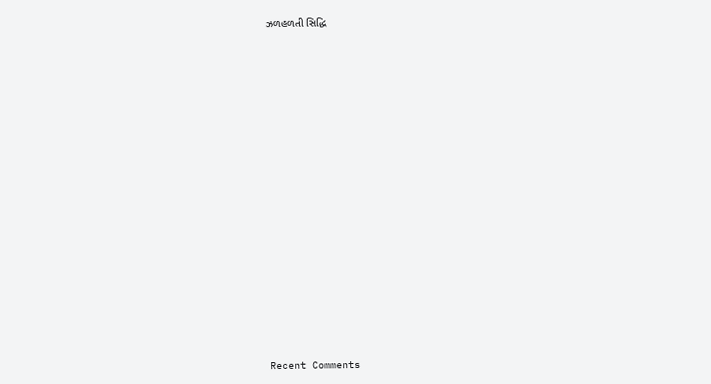ઝળહળતી સિદ્ધિ


















Recent Comments